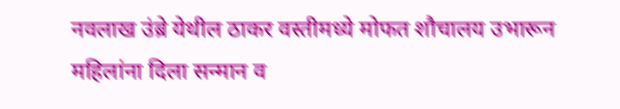नवलाख उंब्रे येथील ठाकर वस्तीमध्ये मोफत शौचालय उभारून महिलांना दिला सन्मान व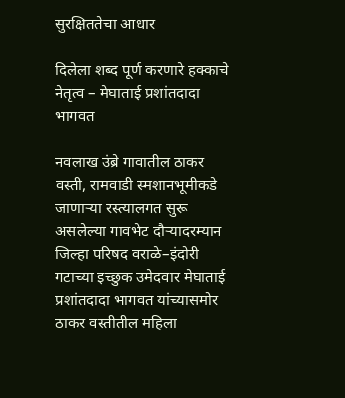सुरक्षिततेचा आधार

दिलेला शब्द पूर्ण करणारे हक्काचे नेतृत्व – मेघाताई प्रशांतदादा भागवत

नवलाख उंब्रे गावातील ठाकर वस्ती, रामवाडी स्मशानभूमीकडे जाणाऱ्या रस्त्यालगत सुरू असलेल्या गावभेट दौऱ्यादरम्यान जिल्हा परिषद वराळे–इंदोरी गटाच्या इच्छुक उमेदवार मेघाताई प्रशांतदादा भागवत यांच्यासमोर ठाकर वस्तीतील महिला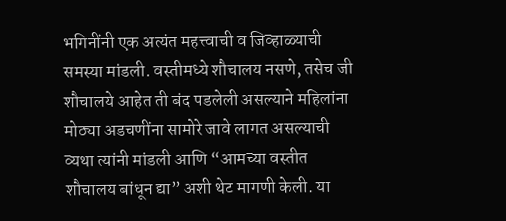भगिनींनी एक अत्यंत महत्त्वाची व जिव्हाळ्याची समस्या मांडली. वस्तीमध्ये शौचालय नसणे, तसेच जी शौचालये आहेत ती बंद पडलेली असल्याने महिलांना मोठ्या अडचणींना सामोरे जावे लागत असल्याची व्यथा त्यांनी मांडली आणि “आमच्या वस्तीत शौचालय बांधून द्या” अशी थेट मागणी केली. या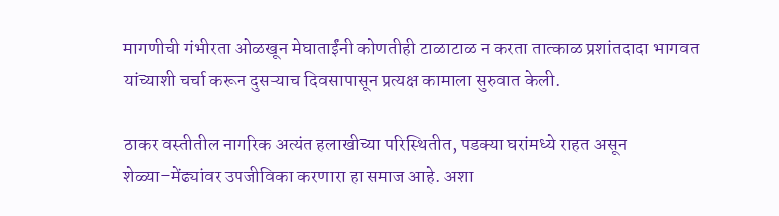मागणीची गंभीरता ओळखून मेघाताईंनी कोणतीही टाळाटाळ न करता तात्काळ प्रशांतदादा भागवत यांच्याशी चर्चा करून दुसऱ्याच दिवसापासून प्रत्यक्ष कामाला सुरुवात केली.

ठाकर वस्तीतील नागरिक अत्यंत हलाखीच्या परिस्थितीत, पडक्या घरांमध्ये राहत असून शेळ्या–मेंढ्यांवर उपजीविका करणारा हा समाज आहे. अशा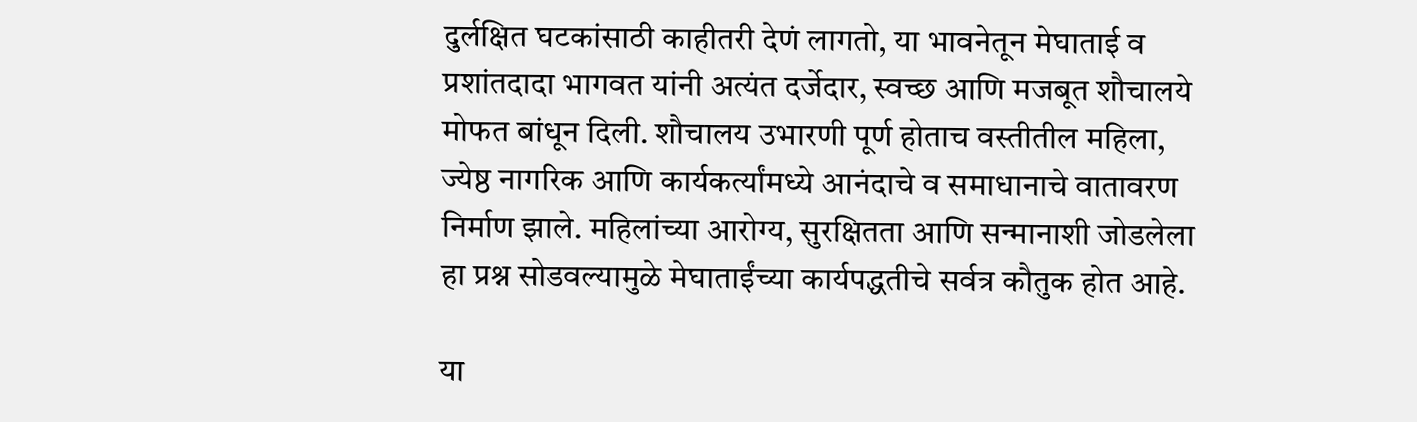दुर्लक्षित घटकांसाठी काहीतरी देणं लागतो, या भावनेतून मेघाताई व प्रशांतदादा भागवत यांनी अत्यंत दर्जेदार, स्वच्छ आणि मजबूत शौचालये मोफत बांधून दिली. शौचालय उभारणी पूर्ण होताच वस्तीतील महिला, ज्येष्ठ नागरिक आणि कार्यकर्त्यांमध्ये आनंदाचे व समाधानाचे वातावरण निर्माण झाले. महिलांच्या आरोग्य, सुरक्षितता आणि सन्मानाशी जोडलेला हा प्रश्न सोडवल्यामुळे मेघाताईंच्या कार्यपद्धतीचे सर्वत्र कौतुक होत आहे.

या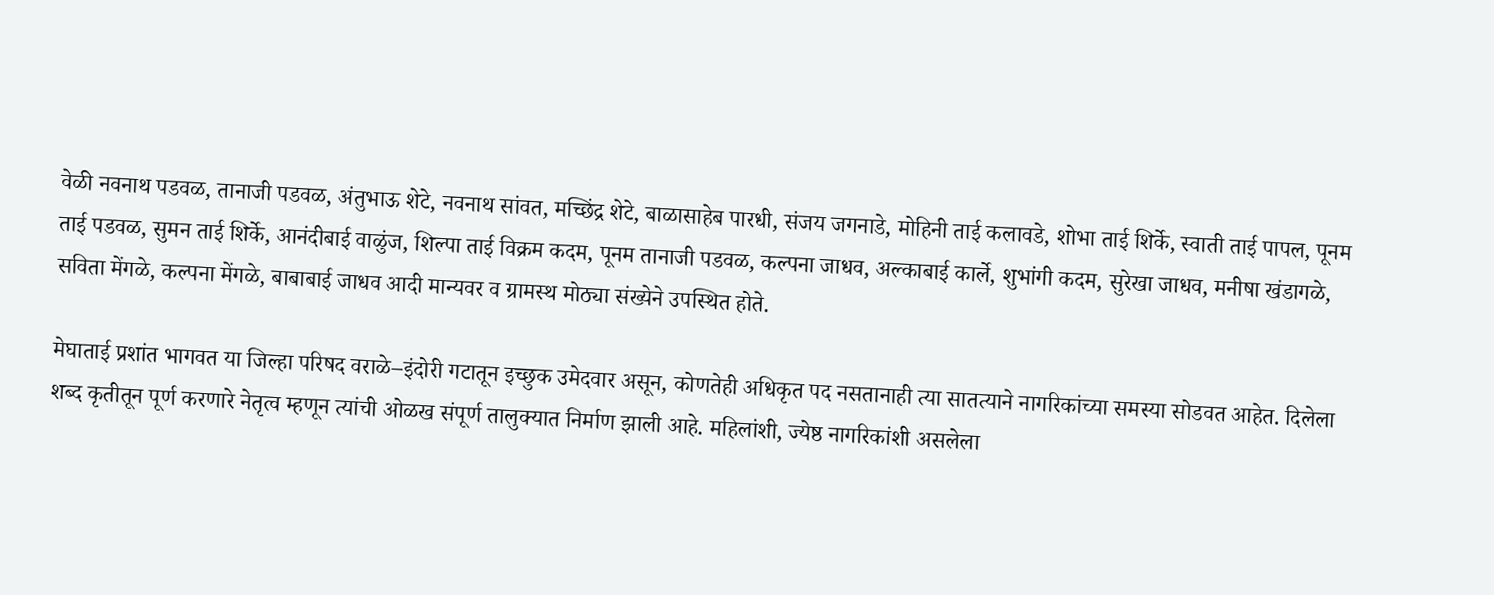वेळी नवनाथ पडवळ, तानाजी पडवळ, अंतुभाऊ शेटे, नवनाथ सांवत, मच्छिंद्र शेटे, बाळासाहेब पारधी, संजय जगनाडे, मोहिनी ताई कलावडे, शोभा ताई शिर्के, स्वाती ताई पापल, पूनम ताई पडवळ, सुमन ताई शिर्के, आनंदीबाई वाळुंज, शिल्पा ताई विक्रम कदम, पूनम तानाजी पडवळ, कल्पना जाधव, अल्काबाई कार्ले, शुभांगी कदम, सुरेखा जाधव, मनीषा खंडागळे, सविता मेंगळे, कल्पना मेंगळे, बाबाबाई जाधव आदी मान्यवर व ग्रामस्थ मोठ्या संख्येने उपस्थित होते.

मेघाताई प्रशांत भागवत या जिल्हा परिषद वराळे–इंदोरी गटातून इच्छुक उमेदवार असून, कोणतेही अधिकृत पद नसतानाही त्या सातत्याने नागरिकांच्या समस्या सोडवत आहेत. दिलेला शब्द कृतीतून पूर्ण करणारे नेतृत्व म्हणून त्यांची ओळख संपूर्ण तालुक्यात निर्माण झाली आहे. महिलांशी, ज्येष्ठ नागरिकांशी असलेला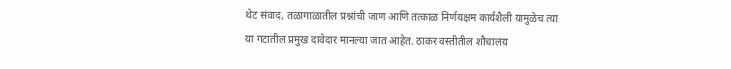थेट संवाद, तळागाळातील प्रश्नांची जाण आणि तत्काळ निर्णयक्षम कार्यशैली यामुळेच त्या या गटातील प्रमुख दावेदार मानल्या जात आहेत. ठाकर वस्तीतील शौचालय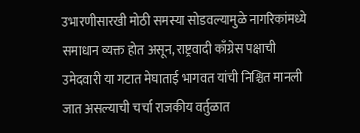उभारणीसारखी मोठी समस्या सोडवल्यामुळे नागरिकांमध्ये समाधान व्यक्त होत असून, राष्ट्रवादी काँग्रेस पक्षाची उमेदवारी या गटात मेघाताई भागवत यांची निश्चित मानली जात असल्याची चर्चा राजकीय वर्तुळात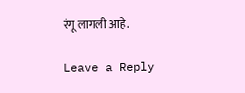रंगू लागली आहे.

Leave a Reply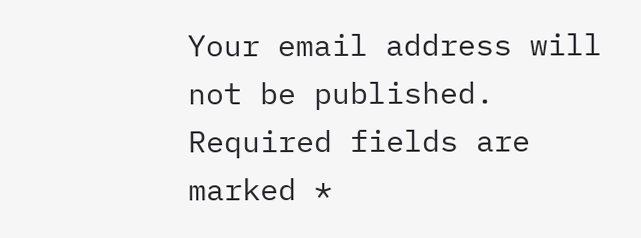Your email address will not be published. Required fields are marked *